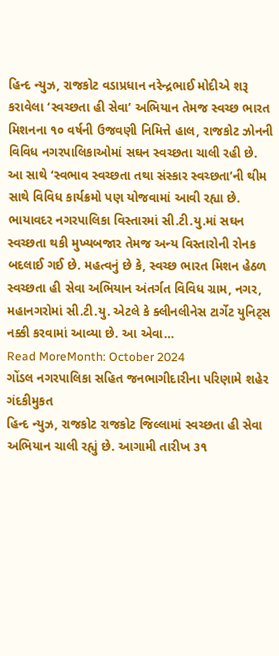હિન્દ ન્યુઝ, રાજકોટ વડાપ્રધાન નરેન્દ્રભાઈ મોદીએ શરૂ કરાવેલા ‘સ્વચ્છતા હી સેવા’ અભિયાન તેમજ સ્વચ્છ ભારત મિશનના ૧૦ વર્ષની ઉજવણી નિમિત્તે હાલ, રાજકોટ ઝોનની વિવિધ નગરપાલિકાઓમાં સઘન સ્વચ્છતા ચાલી રહી છે. આ સાથે ‘સ્વભાવ સ્વચ્છતા તથા સંસ્કાર સ્વચ્છતા’ની થીમ સાથે વિવિધ કાર્યક્રમો પણ યોજવામાં આવી રહ્યા છે. ભાયાવદર નગરપાલિકા વિસ્તારમાં સી.ટી.યુ.માં સઘન સ્વચ્છતા થકી મુખ્યબજાર તેમજ અન્ય વિસ્તારોની રોનક બદલાઈ ગઈ છે. મહત્વનું છે કે, સ્વચ્છ ભારત મિશન હેઠળ સ્વચ્છતા હી સેવા અભિયાન અંતર્ગત વિવિધ ગ્રામ, નગર, મહાનગરોમાં સી.ટી.યુ. એટલે કે ક્લીનલીનેસ ટાર્ગેટ યુનિટ્સ નક્કી કરવામાં આવ્યા છે. આ એવા…
Read MoreMonth: October 2024
ગોંડલ નગરપાલિકા સહિત જનભાગીદારીના પરિણામે શહેર ગંદકીમુકત
હિન્દ ન્યુઝ, રાજકોટ રાજકોટ જિલ્લામાં સ્વચ્છતા હી સેવા અભિયાન ચાલી રહ્યું છે. આગામી તારીખ ૩૧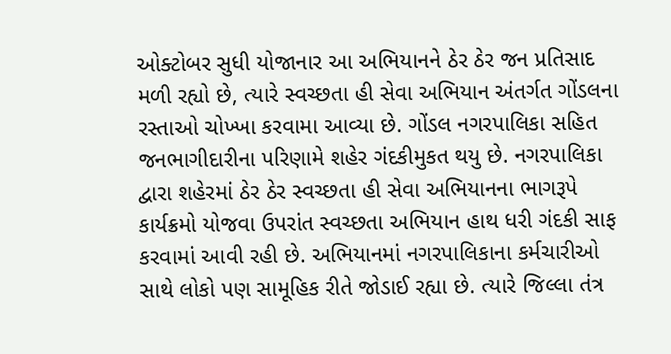ઓક્ટોબર સુધી યોજાનાર આ અભિયાનને ઠેર ઠેર જન પ્રતિસાદ મળી રહ્યો છે, ત્યારે સ્વચ્છતા હી સેવા અભિયાન અંતર્ગત ગોંડલના રસ્તાઓ ચોખ્ખા કરવામા આવ્યા છે. ગોંડલ નગરપાલિકા સહિત જનભાગીદારીના પરિણામે શહેર ગંદકીમુકત થયુ છે. નગરપાલિકા દ્વારા શહેરમાં ઠેર ઠેર સ્વચ્છતા હી સેવા અભિયાનના ભાગરૂપે કાર્યક્રમો યોજવા ઉપરાંત સ્વચ્છતા અભિયાન હાથ ધરી ગંદકી સાફ કરવામાં આવી રહી છે. અભિયાનમાં નગરપાલિકાના કર્મચારીઓ સાથે લોકો પણ સામૂહિક રીતે જોડાઈ રહ્યા છે. ત્યારે જિલ્લા તંત્ર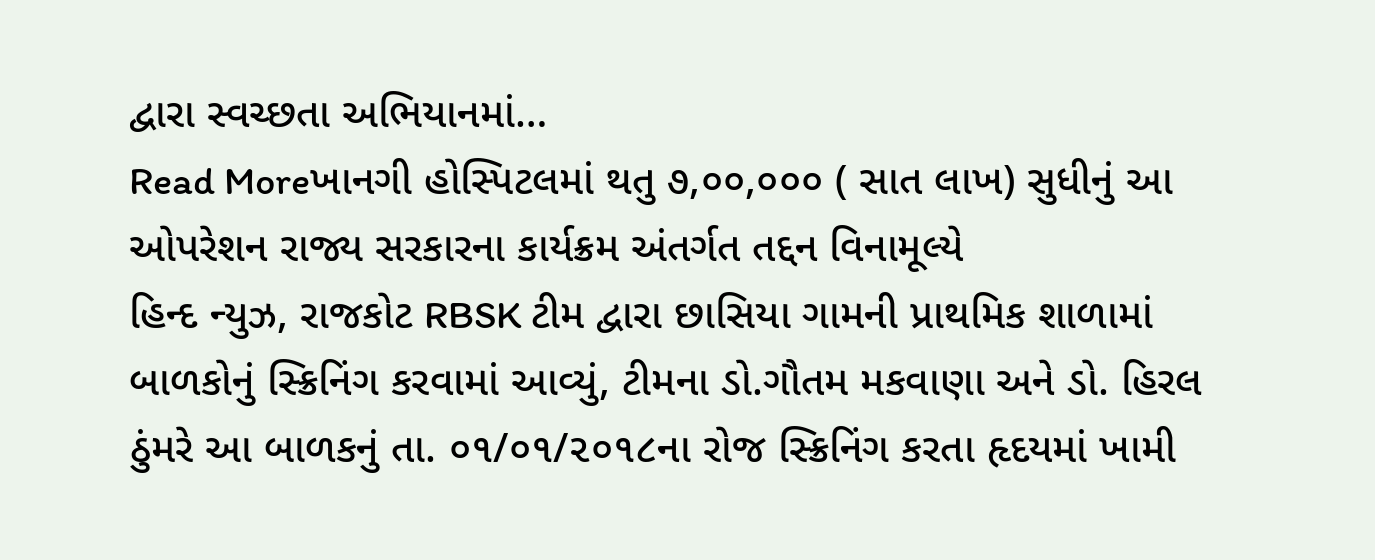દ્વારા સ્વચ્છતા અભિયાનમાં…
Read Moreખાનગી હોસ્પિટલમાં થતુ ૭,૦૦,૦૦૦ ( સાત લાખ) સુધીનું આ ઓપરેશન રાજ્ય સરકારના કાર્યક્રમ અંતર્ગત તદ્દન વિનામૂલ્યે
હિન્દ ન્યુઝ, રાજકોટ RBSK ટીમ દ્વારા છાસિયા ગામની પ્રાથમિક શાળામાં બાળકોનું સ્ક્રિનિંગ કરવામાં આવ્યું, ટીમના ડો.ગૌતમ મકવાણા અને ડો. હિરલ ઠુંમરે આ બાળકનું તા. ૦૧/૦૧/૨૦૧૮ના રોજ સ્ક્રિનિંગ કરતા હૃદયમાં ખામી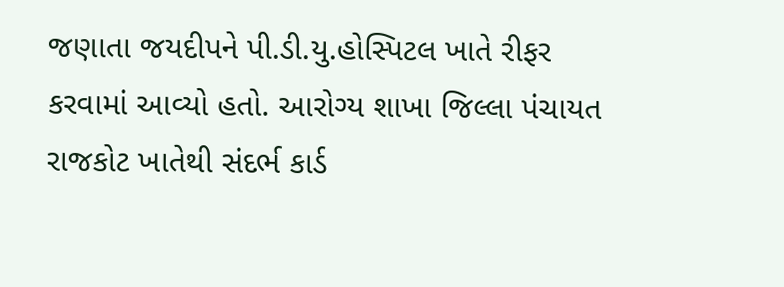જણાતા જયદીપને પી.ડી.યુ.હોસ્પિટલ ખાતે રીફર કરવામાં આવ્યો હતો. આરોગ્ય શાખા જિલ્લા પંચાયત રાજકોટ ખાતેથી સંદર્ભ કાર્ડ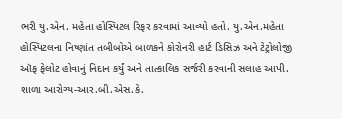ભરી યુ.એન. મહેતા હોસ્પિટલ રિફર કરવામાં આવ્યો હતો. યુ.એન.મહેતા હોસ્પિટલના નિષ્ણાંત તબીબોએ બાળકને કોરોનરી હાર્ટ ડિસિઝ અને ટેટ્રોલોજી ઑફ ફેલોટ હોવાનું નિદાન કર્યું અને તાત્કાલિક સર્જરી કરવાની સલાહ આપી. શાળા આરોગ્ય-આર.બી.એસ.કે.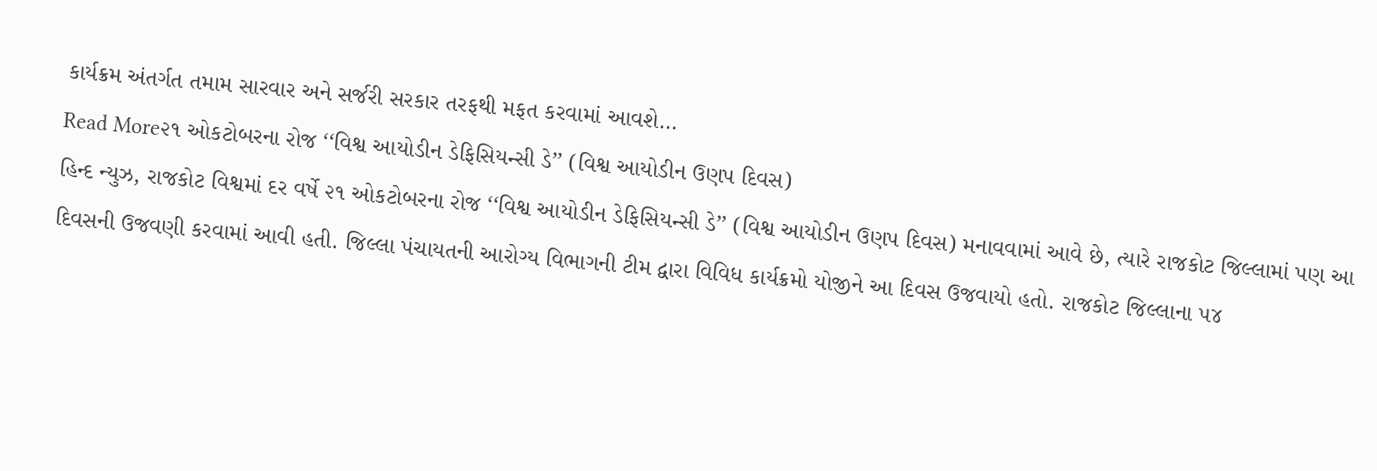કાર્યક્રમ અંતર્ગત તમામ સારવાર અને સર્જરી સરકાર તરફથી મફત કરવામાં આવશે…
Read More૨૧ ઓકટોબરના રોજ ‘‘વિશ્વ આયોડીન ડેફિસિયન્સી ડે’’ (વિશ્વ આયોડીન ઉણપ દિવસ)
હિન્દ ન્યુઝ, રાજકોટ વિશ્વમાં દર વર્ષે ૨૧ ઓકટોબરના રોજ ‘‘વિશ્વ આયોડીન ડેફિસિયન્સી ડે’’ (વિશ્વ આયોડીન ઉણપ દિવસ) મનાવવામાં આવે છે, ત્યારે રાજકોટ જિલ્લામાં પણ આ દિવસની ઉજવણી કરવામાં આવી હતી. જિલ્લા પંચાયતની આરોગ્ય વિભાગની ટીમ દ્વારા વિવિધ કાર્યક્રમો યોજીને આ દિવસ ઉજવાયો હતો. રાજકોટ જિલ્લાના ૫૪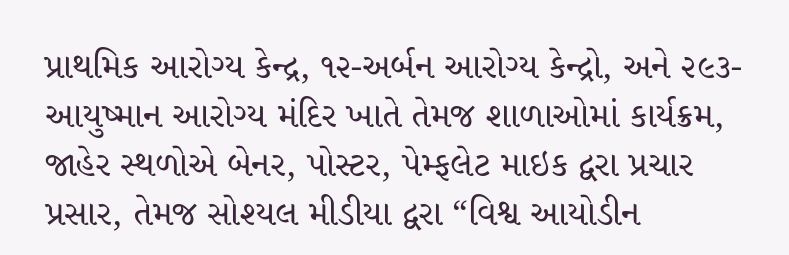પ્રાથમિક આરોગ્ય કેન્દ્ર, ૧૨-અર્બન આરોગ્ય કેન્દ્રો, અને ૨૯૩-આયુષ્માન આરોગ્ય મંદિર ખાતે તેમજ શાળાઓમાં કાર્યક્રમ, જાહેર સ્થળોએ બેનર, પોસ્ટર, પેમ્ફલેટ માઇક દ્વરા પ્રચાર પ્રસાર, તેમજ સોશ્યલ મીડીયા દ્વરા “વિશ્વ આયોડીન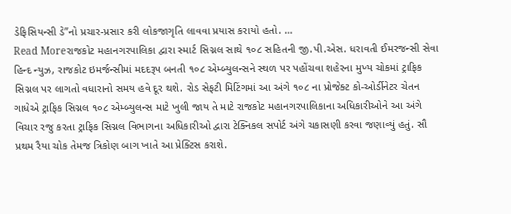ડેફિસિયન્સી ડે”નો પ્રચાર-પ્રસાર કરી લોકજાગૃતિ લાવવા પ્રયાસ કરાયો હતો. …
Read Moreરાજકોટ મહાનગરપાલિકા દ્વારા સ્માર્ટ સિગ્નલ સાથે ૧૦૮ સહિતની જી.પી.એસ. ધરાવતી ઈમરજન્સી સેવા
હિન્દ ન્યુઝ, રાજકોટ ઇમર્જન્સીમાં મદદરૂપ બનતી ૧૦૮ એમ્બ્યુલન્સને સ્થળ પર પહોંચવા શહેરના મુખ્ય ચોકમાં ટ્રાફિક સિગ્નલ પર લાગતો વધારાનો સમય હવે દૂર થશે. રોડ સેફટી મિટિંગમાં આ અંગે ૧૦૮ ના પ્રોજેક્ટ કો-ઓર્ડીનેટર ચેતન ગાધેએ ટ્રાફિક સિગ્નલ ૧૦૮ એમ્બ્યુલન્સ માટે ખુલી જાય તે માટે રાજકોટ મહાનગરપાલિકાના અધિકારીઓને આ અંગે વિચાર રજુ કરતા ટ્રાફિક સિગ્નલ વિભાગના અધિકારીઓ દ્વારા ટેક્નિકલ સપોર્ટ અંગે ચકાસણી કરવા જણાવ્યું હતું. સૌ પ્રથમ રૈયા ચોક તેમજ ત્રિકોણ બાગ ખાતે આ પ્રેક્ટિસ કરાશે.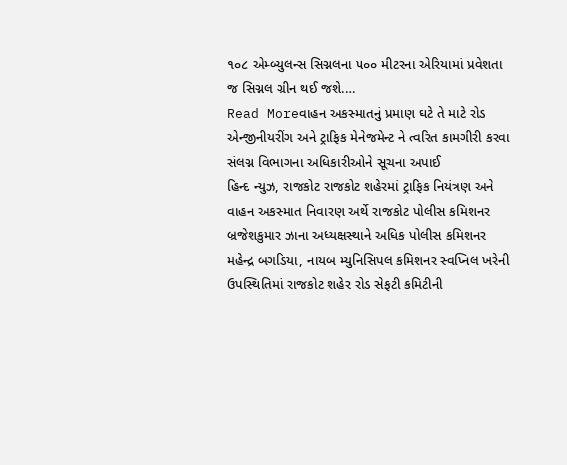૧૦૮ એમ્બ્યુલન્સ સિગ્નલના ૫૦૦ મીટરના એરિયામાં પ્રવેશતા જ સિગ્નલ ગ્રીન થઈ જશે.…
Read Moreવાહન અકસ્માતનું પ્રમાણ ઘટે તે માટે રોડ એન્જીનીયરીંગ અને ટ્રાફિક મેનેજમેન્ટ ને ત્વરિત કામગીરી કરવા સંલગ્ન વિભાગના અધિકારીઓને સૂચના અપાઈ
હિન્દ ન્યુઝ, રાજકોટ રાજકોટ શહેરમાં ટ્રાફિક નિયંત્રણ અને વાહન અકસ્માત નિવારણ અર્થે રાજકોટ પોલીસ કમિશનર બ્રજેશકુમાર ઝાના અધ્યક્ષસ્થાને અધિક પોલીસ કમિશનર મહેન્દ્ર બગડિયા, નાયબ મ્યુનિસિપલ કમિશનર સ્વપ્નિલ ખરેની ઉપસ્થિતિમાં રાજકોટ શહેર રોડ સેફટી કમિટીની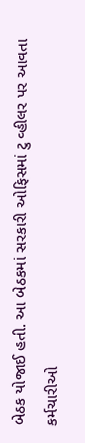બેઠક યોજાઈ હતી. આ બેઠકમાં સરકારી ઓફિસમાં ટુ વ્હીલર પર આવતા કર્મચારીઓ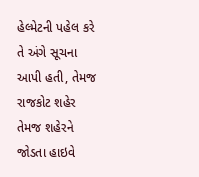હેલ્મેટની પહેલ કરે તે અંગે સૂચના આપી હતી, તેમજ રાજકોટ શહેર તેમજ શહેરને જોડતા હાઇવે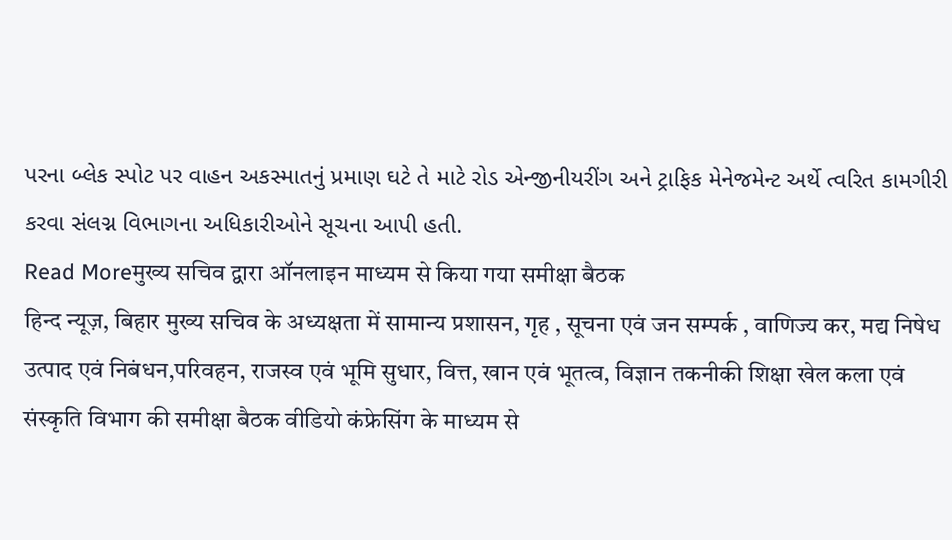પરના બ્લેક સ્પોટ પર વાહન અકસ્માતનું પ્રમાણ ઘટે તે માટે રોડ એન્જીનીયરીંગ અને ટ્રાફિક મેનેજમેન્ટ અર્થે ત્વરિત કામગીરી કરવા સંલગ્ન વિભાગના અધિકારીઓને સૂચના આપી હતી.
Read Moreमुख्य सचिव द्वारा ऑनलाइन माध्यम से किया गया समीक्षा बैठक
हिन्द न्यूज़, बिहार मुख्य सचिव के अध्यक्षता में सामान्य प्रशासन, गृह , सूचना एवं जन सम्पर्क , वाणिज्य कर, मद्य निषेध उत्पाद एवं निबंधन,परिवहन, राजस्व एवं भूमि सुधार, वित्त, खान एवं भूतत्व, विज्ञान तकनीकी शिक्षा खेल कला एवं संस्कृति विभाग की समीक्षा बैठक वीडियो कंफ्रेसिंग के माध्यम से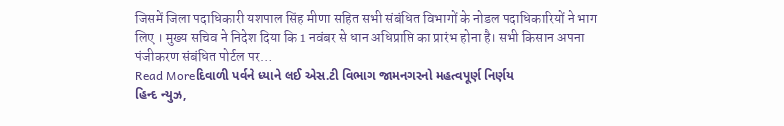जिसमें जिला पदाधिकारी यशपाल सिंह मीणा सहित सभी संबंधित विभागों के नोडल पदाधिकारियों ने भाग लिए । मुख्य सचिव ने निदेश दिया कि 1 नवंबर से धान अधिप्राप्ति का प्रारंभ होना है। सभी किसान अपना पंजीकरण संबंधित पोर्टल पर…
Read Moreદિવાળી પર્વને ધ્યાને લઈ એસ.ટી વિભાગ જામનગરનો મહત્વપૂર્ણ નિર્ણય
હિન્દ ન્યુઝ,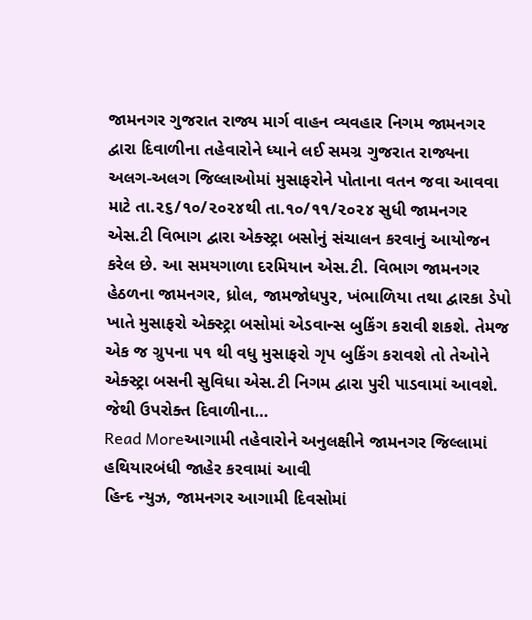જામનગર ગુજરાત રાજ્ય માર્ગ વાહન વ્યવહાર નિગમ જામનગર દ્વારા દિવાળીના તહેવારોને ધ્યાને લઈ સમગ્ર ગુજરાત રાજ્યના અલગ-અલગ જિલ્લાઓમાં મુસાફરોને પોતાના વતન જવા આવવા માટે તા.૨૬/૧૦/૨૦૨૪થી તા.૧૦/૧૧/૨૦૨૪ સુધી જામનગર એસ.ટી વિભાગ દ્વારા એક્સ્ટ્રા બસોનું સંચાલન કરવાનું આયોજન કરેલ છે. આ સમયગાળા દરમિયાન એસ.ટી. વિભાગ જામનગર હેઠળના જામનગર, ધ્રોલ, જામજોધપુર, ખંભાળિયા તથા દ્વારકા ડેપો ખાતે મુસાફરો એક્સ્ટ્રા બસોમાં એડવાન્સ બુકિંગ કરાવી શકશે. તેમજ એક જ ગ્રુપના ૫૧ થી વધુ મુસાફરો ગૃપ બુકિંગ કરાવશે તો તેઓને એક્સ્ટ્રા બસની સુવિધા એસ.ટી નિગમ દ્વારા પુરી પાડવામાં આવશે. જેથી ઉપરોક્ત દિવાળીના…
Read Moreઆગામી તહેવારોને અનુલક્ષીને જામનગર જિલ્લામાં હથિયારબંધી જાહેર કરવામાં આવી
હિન્દ ન્યુઝ, જામનગર આગામી દિવસોમાં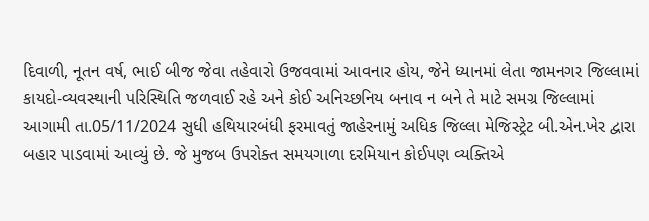દિવાળી, નૂતન વર્ષ, ભાઈ બીજ જેવા તહેવારો ઉજવવામાં આવનાર હોય, જેને ધ્યાનમાં લેતા જામનગર જિલ્લામાં કાયદો-વ્યવસ્થાની પરિસ્થિતિ જળવાઈ રહે અને કોઈ અનિચ્છનિય બનાવ ન બને તે માટે સમગ્ર જિલ્લામાં આગામી તા.05/11/2024 સુધી હથિયારબંધી ફરમાવતું જાહેરનામું અધિક જિલ્લા મેજિસ્ટ્રેટ બી.એન.ખેર દ્વારા બહાર પાડવામાં આવ્યું છે. જે મુજબ ઉપરોક્ત સમયગાળા દરમિયાન કોઈપણ વ્યક્તિએ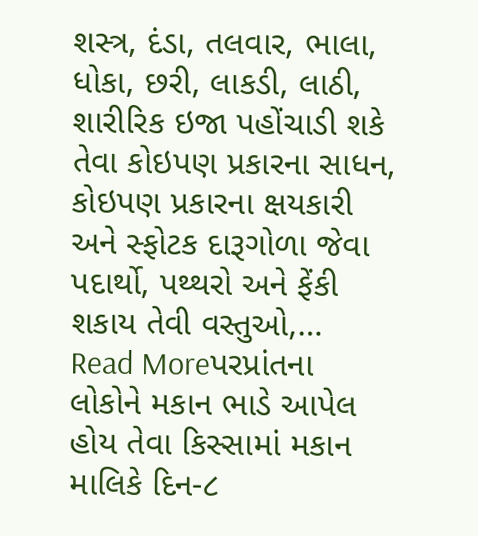શસ્ત્ર, દંડા, તલવાર, ભાલા, ધોકા, છરી, લાકડી, લાઠી, શારીરિક ઇજા પહોંચાડી શકે તેવા કોઇપણ પ્રકારના સાધન, કોઇપણ પ્રકારના ક્ષયકારી અને સ્ફોટક દારૂગોળા જેવા પદાર્થો, પથ્થરો અને ફેંકી શકાય તેવી વસ્તુઓ,…
Read Moreપરપ્રાંતના લોકોને મકાન ભાડે આપેલ હોય તેવા કિસ્સામાં મકાન માલિકે દિન-૮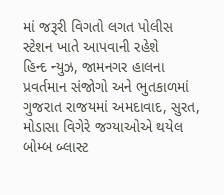માં જરૂરી વિગતો લગત પોલીસ સ્ટેશન ખાતે આપવાની રહેશે
હિન્દ ન્યુઝ, જામનગર હાલના પ્રવર્તમાન સંજોગો અને ભુતકાળમાં ગુજરાત રાજયમાં અમદાવાદ, સુરત, મોડાસા વિગેરે જગ્યાઓએ થયેલ બોમ્બ બ્લાસ્ટ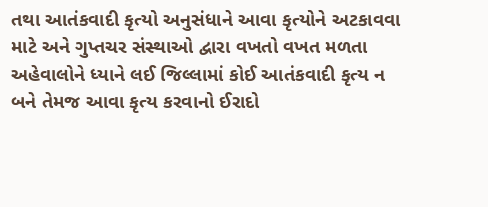તથા આતંકવાદી કૃત્યો અનુસંધાને આવા કૃત્યોને અટકાવવા માટે અને ગુપ્તચર સંસ્થાઓ દ્વારા વખતો વખત મળતા અહેવાલોને ધ્યાને લઈ જિલ્લામાં કોઈ આતંકવાદી કૃત્ય ન બને તેમજ આવા કૃત્ય કરવાનો ઈરાદો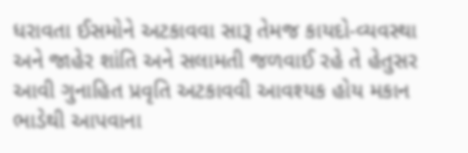ધરાવતા ઈસમોને અટકાવવા સારૂ તેમજ કાયદો-વ્યવસ્થા અને જાહેર શાંતિ અને સલામતી જળવાઈ રહે તે હેતુસર આવી ગુનાહિત પ્રવૃતિ અટકાવવી આવશ્યક હોય મકાન ભાડેથી આપવાના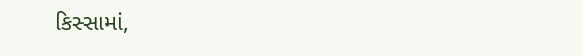કિસ્સામાં,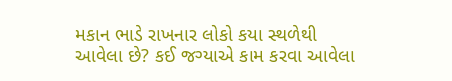મકાન ભાડે રાખનાર લોકો કયા સ્થળેથી આવેલા છે? કઈ જગ્યાએ કામ કરવા આવેલા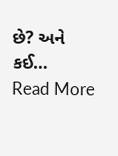છે? અને કઈ…
Read More